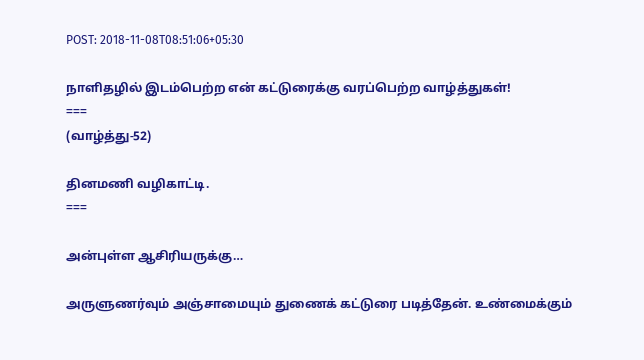POST: 2018-11-08T08:51:06+05:30

நாளிதழில் இடம்பெற்ற என் கட்டுரைக்கு வரப்பெற்ற வாழ்த்துகள்!
===
(வாழ்த்து-52)

தினமணி வழிகாட்டி.
===

அன்புள்ள ஆசிரியருக்கு…

அருளுணர்வும் அஞ்சாமையும் துணைக் கட்டுரை படித்தேன். உண்மைக்கும்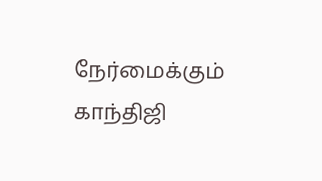நேர்மைக்கும் காந்திஜி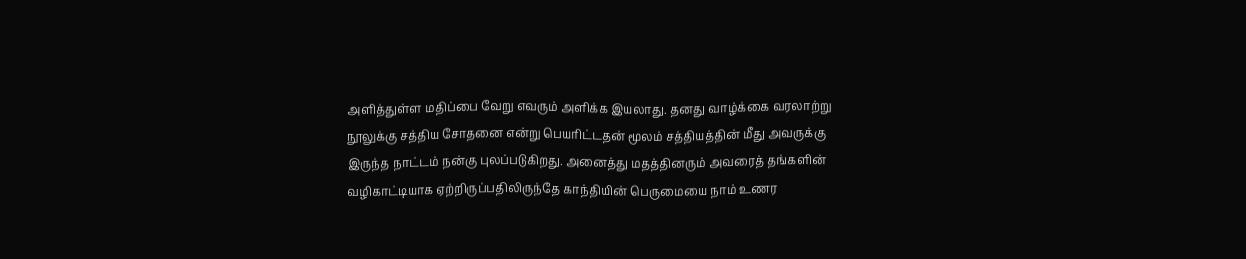அளித்துள்ள மதிப்பை வேறு எவரும் அளிக்க இயலாது. தனது வாழ்க்கை வரலாற்று நூலுக்கு சத்திய சோதனை என்று பெயரிட்டதன் மூலம் சத்தியத்தின் மீது அவருக்கு இருந்த நாட்டம் நன்கு புலப்படுகிறது. அனைத்து மதத்தினரும் அவரைத் தங்களின் வழிகாட்டியாக ஏற்றிருப்பதிலிருந்தே காந்தியின் பெருமையை நாம் உணர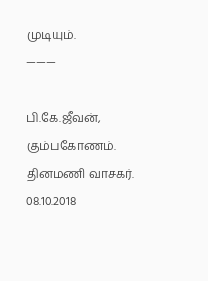முடியும்.
———

பி.கே.ஜீவன், கும்பகோணம்.
தினமணி வாசகர்.
08.10.2018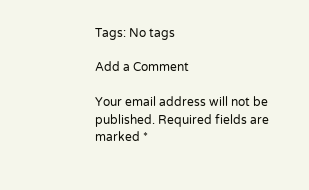Tags: No tags

Add a Comment

Your email address will not be published. Required fields are marked *